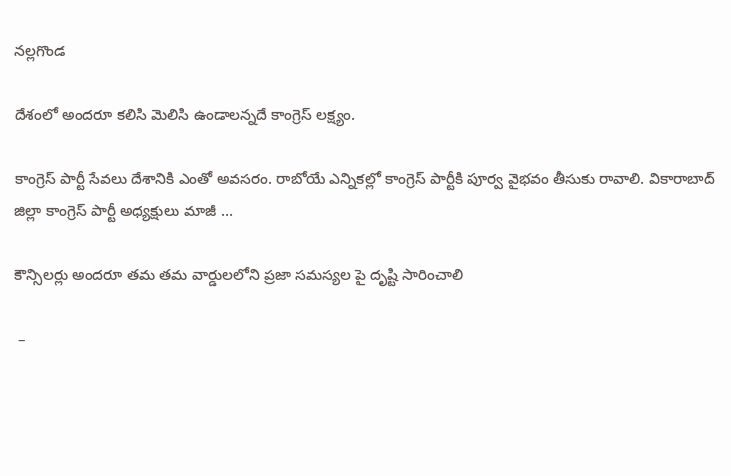నల్లగొండ

దేశంలో అందరూ కలిసి మెలిసి ఉండాలన్నదే కాంగ్రెస్ లక్ష్యం.

కాంగ్రెస్ పార్టీ సేవలు దేశానికి ఎంతో అవసరం. రాబోయే ఎన్నికల్లో కాంగ్రెస్ పార్టీకి పూర్వ వైభవం తీసుకు రావాలి. వికారాబాద్ జిల్లా కాంగ్రెస్ పార్టీ అధ్యక్షులు మాజీ …

కౌన్సిలర్లు అందరూ తమ తమ వార్డులలోని ప్రజా సమస్యల పై దృష్టి సారించాలి

 –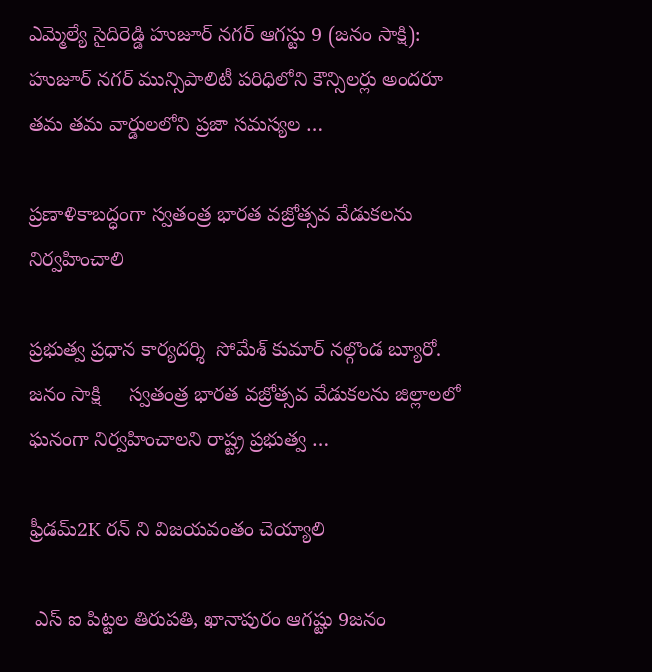ఎమ్మెల్యే సైదిరెడ్డి హుజూర్ నగర్ ఆగస్టు 9 (జనం సాక్షి): హుజూర్ నగర్ మున్సిపాలిటీ పరిధిలోని కౌన్సిలర్లు అందరూ తమ తమ వార్డులలోని ప్రజా సమస్యల …

ప్రణాళికాబద్ధంగా స్వతంత్ర భారత వజ్రోత్సవ వేడుకలను నిర్వహించాలి

ప్రభుత్వ ప్రధాన కార్యదర్శి  సోమేశ్ కుమార్ నల్గొండ బ్యూరో. జనం సాక్షి     స్వతంత్ర భారత వజ్రోత్సవ వేడుకలను జిల్లాలలో ఘనంగా నిర్వహించాలని రాష్ట్ర ప్రభుత్వ …

ఫ్రీడమ్2K రన్ ని విజయవంతం చెయ్యాలి

 ఎస్ ఐ పిట్టల తిరుపతి, ఖానాపురం ఆగష్టు 9జనం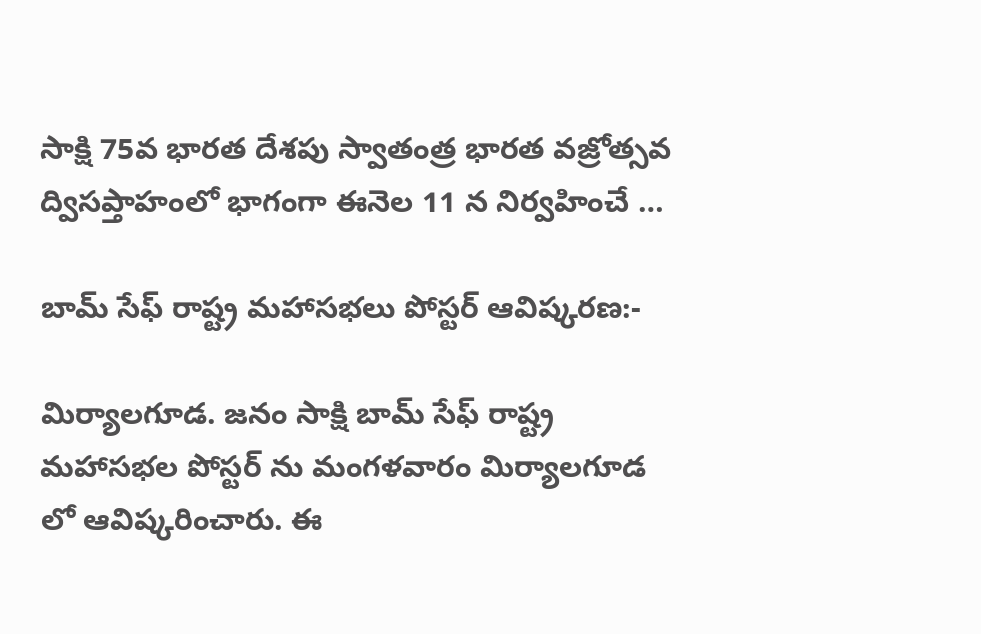సాక్షి 75వ భారత దేశపు స్వాతంత్ర భారత వజ్రోత్సవ ద్విసప్తాహంలో భాగంగా ఈనెల 11 న నిర్వహించే …

బామ్ సేఫ్ రాష్ట్ర మహాసభలు పోస్టర్ ఆవిష్కరణ:-

మిర్యాలగూడ. జనం సాక్షి బామ్ సేఫ్ రాష్ట్ర మహాసభల పోస్టర్ ను మంగళవారం మిర్యాలగూడ లో ఆవిష్కరించారు. ఈ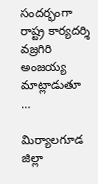సందర్భంగా రాష్ట్ర కార్యదర్శి వజ్రగిరి అంజయ్య మాట్లాడుతూ …

మిర్యాలగూడ జిల్లా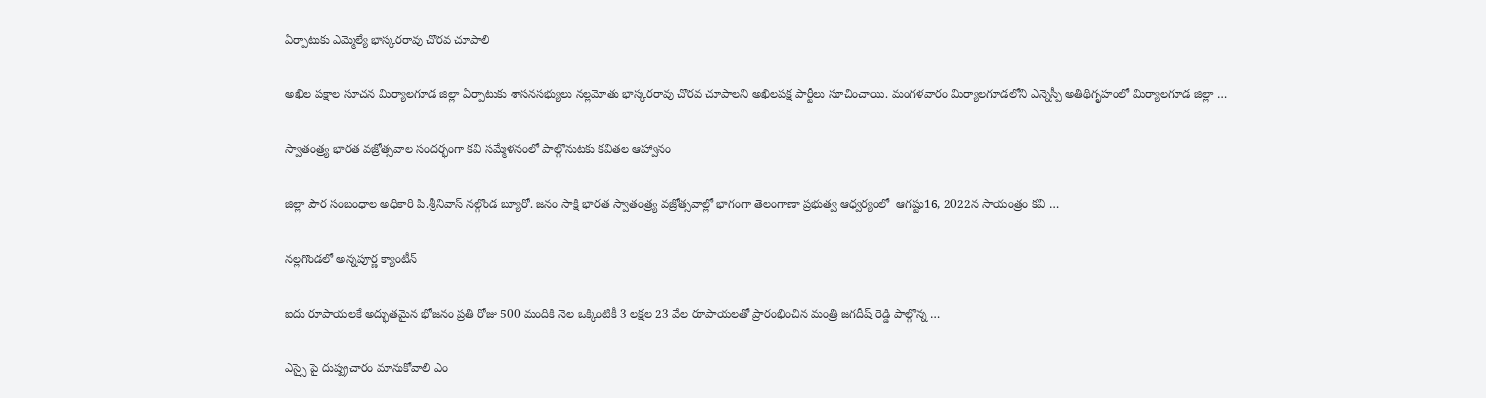ఏర్పాటుకు ఎమ్మెల్యే భాస్కరరావు చొరవ చూపాలి

అఖిల పక్షాల సూచన మిర్యాలగూడ జిల్లా ఏర్పాటుకు శాసనసభ్యులు నల్లమోతు భాస్కరరావు చొరవ చూపాలని అఖిలపక్ష పార్టీలు సూచించాయి. మంగళవారం మిర్యాలగూడలోని ఎన్నెస్పీ అతిథిగృహంలో మిర్యాలగూడ జిల్లా …

స్వాతంత్ర్య భారత వజ్రోత్సవాల సందర్భంగా కవి సమ్మేళనంలో పాల్గొనుటకు కవితల ఆహ్వానం

జిల్లా పౌర సంబంధాల అధికారి పి.శ్రీనివాస్ నల్గొండ బ్యూరో. జనం సాక్షి భారత స్వాతంత్ర్య వజ్రోత్సవాల్లో భాగంగా తెలంగాణా ప్రభుత్వ ఆధ్వర్యంలో  ఆగష్టు16, 2022న సాయంత్రం కవి …

నల్లగొండలో అన్నపూర్ణ క్యాంటీన్

ఐదు రూపాయలకే అద్భుతమైన భోజనం ప్రతి రోజు 500 మందికి నెల ఒక్కింటికీ 3 లక్షల 23 వేల రూపాయలతో ప్రారంభించిన మంత్రి జగదీష్ రెడ్డి పాల్గొన్న …

ఎస్సై పై దుష్ప్రచారం మానుకోవాలి ఎం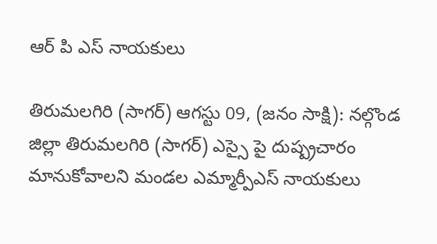ఆర్ పి ఎస్ నాయకులు

తిరుమలగిరి (సాగర్) ఆగస్టు 09, (జనం సాక్షి): నల్గొండ జిల్లా తిరుమలగిరి (సాగర్) ఎస్సై పై దుష్ప్రచారం మానుకోవాలని మండల ఎమ్మార్పీఎస్ నాయకులు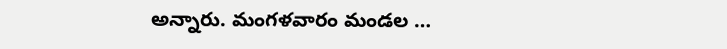అన్నారు. మంగళవారం మండల …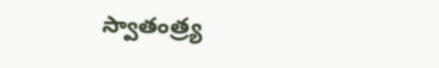స్వాతంత్ర్య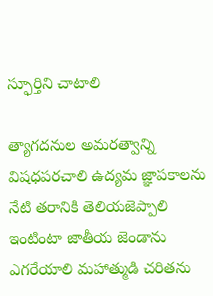స్ఫూర్తిని చాటాలి

త్యాగదనుల అమరత్వాన్ని విషధపరచాలి ఉద్యమ జ్ఞాపకాలను నేటి తరానికి తెలియజెప్పాలి ఇంటింటా జాతీయ జెండాను ఎగరేయాలి మహాత్ముడి చరితను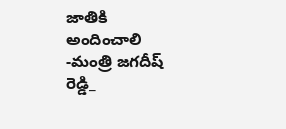జాతికి అందించాలి -మంత్రి జగదీష్ రెడ్డి_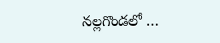నల్లగొండలో …